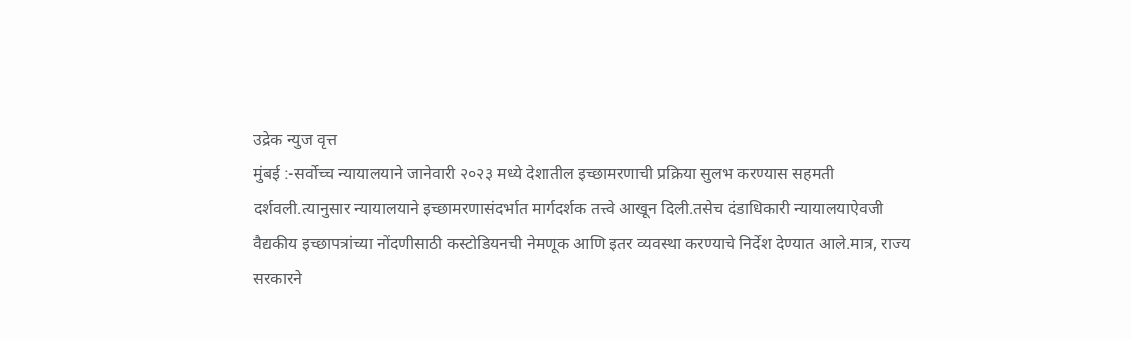उद्रेक न्युज वृत्त
मुंबई :-सर्वोच्च न्यायालयाने जानेवारी २०२३ मध्ये देशातील इच्छामरणाची प्रक्रिया सुलभ करण्यास सहमती दर्शवली.त्यानुसार न्यायालयाने इच्छामरणासंदर्भात मार्गदर्शक तत्त्वे आखून दिली.तसेच दंडाधिकारी न्यायालयाऐवजी वैद्यकीय इच्छापत्रांच्या नोंदणीसाठी कस्टोडियनची नेमणूक आणि इतर व्यवस्था करण्याचे निर्देश देण्यात आले.मात्र, राज्य सरकारने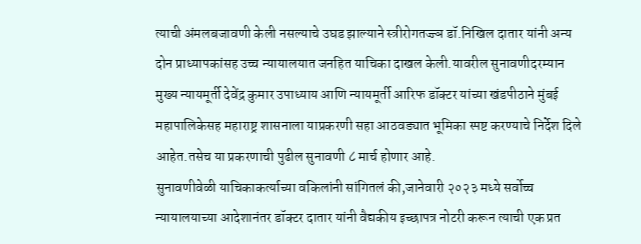त्याची अंमलबजावणी केली नसल्याचे उघड झाल्याने स्त्रीरोगतज्ज्ञ डॉ.निखिल दातार यांनी अन्य दोन प्राध्यापकांसह उच्च न्यायालयात जनहित याचिका दाखल केली.यावरील सुनावणीदरम्यान मुख्य न्यायमूर्ती देवेंद्र कुमार उपाध्याय आणि न्यायमूर्ती आरिफ डॉक्टर यांच्या खंडपीठाने मुंबई महापालिकेसह महाराष्ट्र शासनाला याप्रकरणी सहा आठवड्यात भूमिका स्पष्ट करण्याचे निर्देश दिले आहेत.तसेच या प्रकरणाची पुढील सुनावणी ८ मार्च होणार आहे.
सुनावणीवेळी याचिकाकर्त्याच्या वकिलांनी सांगितलं की,जानेवारी २०२३ मध्ये सर्वोच्च न्यायालयाच्या आदेशानंतर डॉक्टर दातार यांनी वैद्यकीय इच्छापत्र नोटरी करून त्याची एक प्रत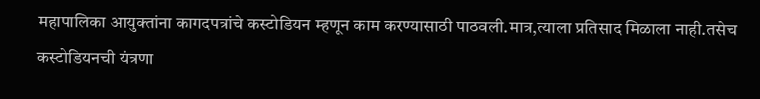महापालिका आयुक्तांना कागदपत्रांचे कस्टोडियन म्हणून काम करण्यासाठी पाठवली.मात्र,त्याला प्रतिसाद मिळाला नाही.तसेच कस्टोडियनची यंत्रणा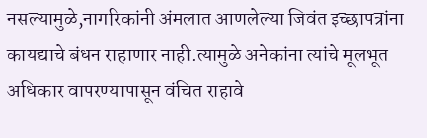नसल्यामुळे,नागरिकांनी अंमलात आणलेल्या जिवंत इच्छापत्रांना कायद्याचे बंधन राहाणार नाही.त्यामुळे अनेकांना त्यांचे मूलभूत अधिकार वापरण्यापासून वंचित राहावे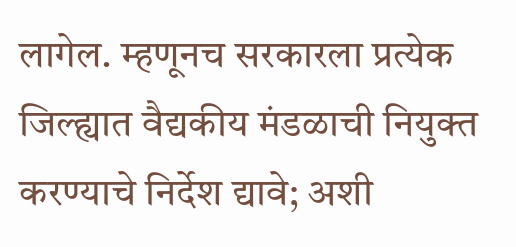लागेल. म्हणूनच सरकारला प्रत्येक जिल्ह्यात वैद्यकीय मंडळाची नियुक्त करण्याचे निर्देश द्यावे; अशी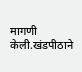मागणी केली.खंडपीठाने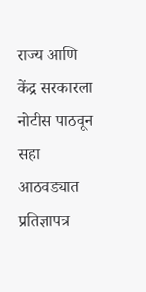राज्य आणि केंद्र सरकारला नोटीस पाठवून सहा आठवड्यात प्रतिज्ञापत्र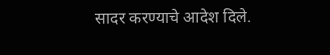सादर करण्याचे आदेश दिले.